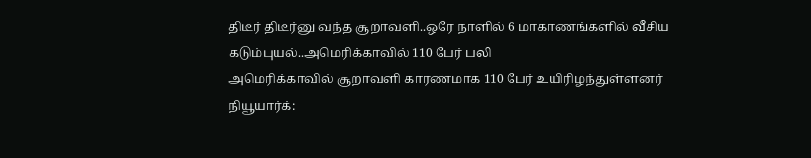திடீர் திடீர்னு வந்த சூறாவளி..ஒரே நாளில் 6 மாகாணங்களில் வீசிய கடும்புயல்..அமெரிக்காவில் 110 பேர் பலி
அமெரிக்காவில் சூறாவளி காரணமாக 110 பேர் உயிரிழந்துள்ளனர்
நியூயார்க்: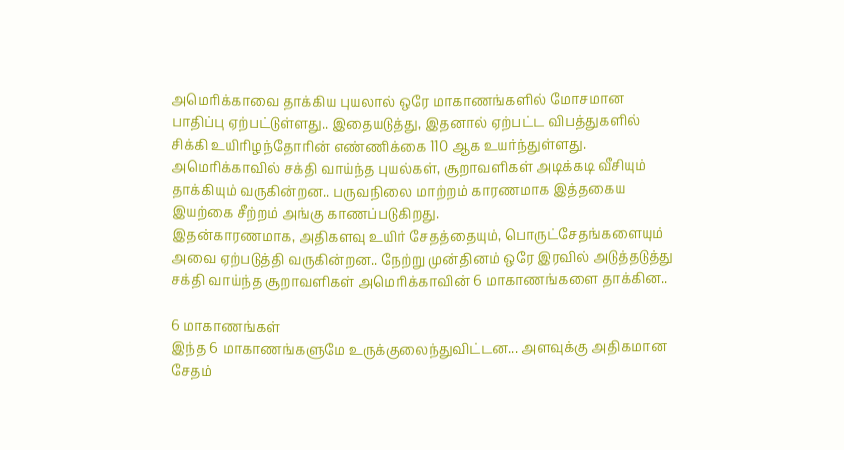அமெரிக்காவை தாக்கிய புயலால் ஒரே மாகாணங்களில் மோசமான பாதிப்பு ஏற்பட்டுள்ளது.. இதையடுத்து, இதனால் ஏற்பட்ட விபத்துகளில் சிக்கி உயிரிழந்தோரின் எண்ணிக்கை 110 ஆக உயர்ந்துள்ளது.
அமெரிக்காவில் சக்தி வாய்ந்த புயல்கள், சூறாவளிகள் அடிக்கடி வீசியும் தாக்கியும் வருகின்றன.. பருவநிலை மாற்றம் காரணமாக இத்தகைய இயற்கை சீற்றம் அங்கு காணப்படுகிறது.
இதன்காரணமாக, அதிகளவு உயிர் சேதத்தையும், பொருட்சேதங்களையும் அவை ஏற்படுத்தி வருகின்றன.. நேற்று முன்தினம் ஒரே இரவில் அடுத்தடுத்து சக்தி வாய்ந்த சூறாவளிகள் அமெரிக்காவின் 6 மாகாணங்களை தாக்கின..

6 மாகாணங்கள்
இந்த 6 மாகாணங்களுமே உருக்குலைந்துவிட்டன... அளவுக்கு அதிகமான சேதம்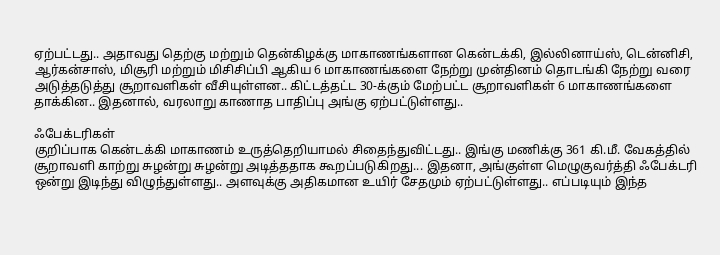ஏற்பட்டது.. அதாவது தெற்கு மற்றும் தென்கிழக்கு மாகாணங்களான கென்டக்கி, இல்லினாய்ஸ், டென்னிசி, ஆர்கன்சாஸ், மிசூரி மற்றும் மிசிசிப்பி ஆகிய 6 மாகாணங்களை நேற்று முன்தினம் தொடங்கி நேற்று வரை அடுத்தடுத்து சூறாவளிகள் வீசியுள்ளன.. கிட்டத்தட்ட 30-க்கும் மேற்பட்ட சூறாவளிகள் 6 மாகாணங்களை தாக்கின.. இதனால், வரலாறு காணாத பாதிப்பு அங்கு ஏற்பட்டுள்ளது..

ஃபேக்டரிகள்
குறிப்பாக கென்டக்கி மாகாணம் உருத்தெறியாமல் சிதைந்துவிட்டது.. இங்கு மணிக்கு 361 கி.மீ. வேகத்தில் சூறாவளி காற்று சுழன்று சுழன்று அடித்ததாக கூறப்படுகிறது... இதனா, அங்குள்ள மெழுகுவர்த்தி ஃபேக்டரி ஒன்று இடிந்து விழுந்துள்ளது.. அளவுக்கு அதிகமான உயிர் சேதமும் ஏற்பட்டுள்ளது.. எப்படியும் இந்த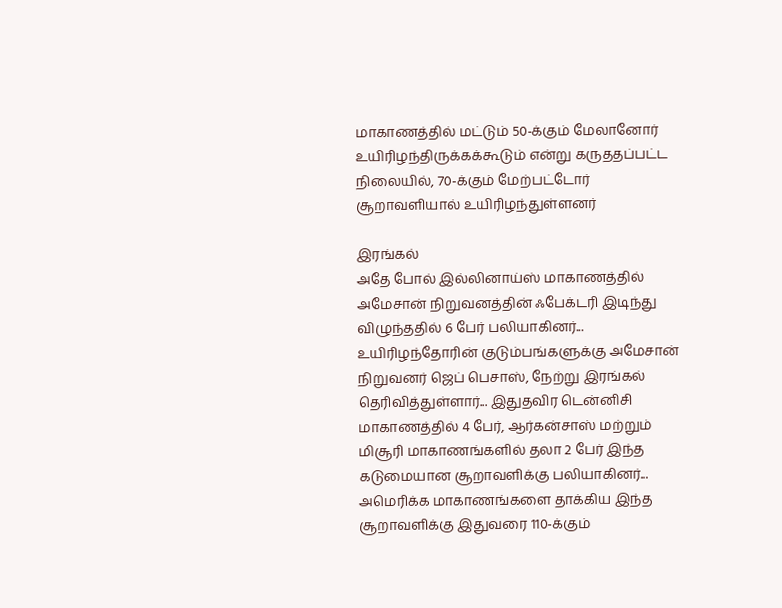மாகாணத்தில் மட்டும் 50-க்கும் மேலானோர் உயிரிழந்திருக்கக்கூடும் என்று கருததப்பட்ட நிலையில், 70-க்கும் மேற்பட்டோர் சூறாவளியால் உயிரிழந்துள்ளனர்

இரங்கல்
அதே போல் இல்லினாய்ஸ் மாகாணத்தில் அமேசான் நிறுவனத்தின் ஃபேக்டரி இடிந்து விழுந்ததில் 6 பேர் பலியாகினர்... உயிரிழந்தோரின் குடும்பங்களுக்கு அமேசான் நிறுவனர் ஜெப் பெசாஸ், நேற்று இரங்கல் தெரிவித்துள்ளார்... இதுதவிர டென்னிசி மாகாணத்தில் 4 பேர், ஆர்கன்சாஸ் மற்றும் மிசூரி மாகாணங்களில் தலா 2 பேர் இந்த கடுமையான சூறாவளிக்கு பலியாகினர்... அமெரிக்க மாகாணங்களை தாக்கிய இந்த சூறாவளிக்கு இதுவரை 110-க்கும்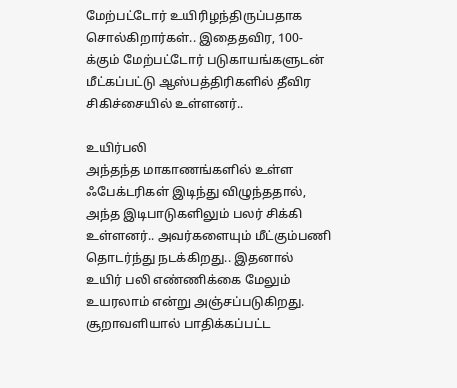மேற்பட்டோர் உயிரிழந்திருப்பதாக சொல்கிறார்கள்.. இதைதவிர, 100-க்கும் மேற்பட்டோர் படுகாயங்களுடன் மீட்கப்பட்டு ஆஸ்பத்திரிகளில் தீவிர சிகிச்சையில் உள்ளனர்..

உயிர்பலி
அந்தந்த மாகாணங்களில் உள்ள ஃபேக்டரிகள் இடிந்து விழுந்ததால், அந்த இடிபாடுகளிலும் பலர் சிக்கி உள்ளனர்.. அவர்களையும் மீட்கும்பணி தொடர்ந்து நடக்கிறது.. இதனால் உயிர் பலி எண்ணிக்கை மேலும் உயரலாம் என்று அஞ்சப்படுகிறது. சூறாவளியால் பாதிக்கப்பட்ட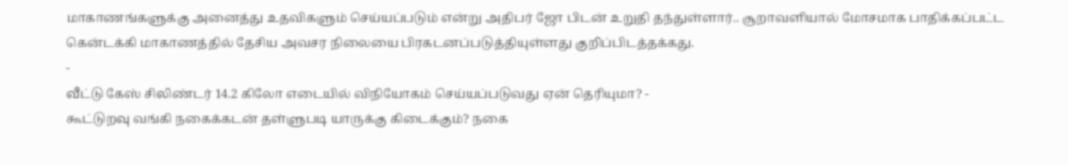மாகாணங்களுக்கு அனைத்து உதவிகளும் செய்யப்படும் என்று அதிபர் ஜோ பிடன் உறுதி தந்துள்ளார்.. சூறாவளியால் மோசமாக பாதிக்கப்பட்ட கென்டக்கி மாகாணத்தில் தேசிய அவசர நிலையை பிரகடனப்படுத்தியுள்ளது குறிப்பிடத்தக்கது.
-
வீட்டு கேஸ் சிலிண்டர் 14.2 கிலோ எடையில் விநியோகம் செய்யப்படுவது ஏன் தெரியுமா? -
கூட்டுறவு வங்கி நகைக்கடன் தள்ளுபடி யாருக்கு கிடைக்கும்? நகை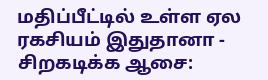மதிப்பீட்டில் உள்ள ஏல ரகசியம் இதுதானா -
சிறகடிக்க ஆசை: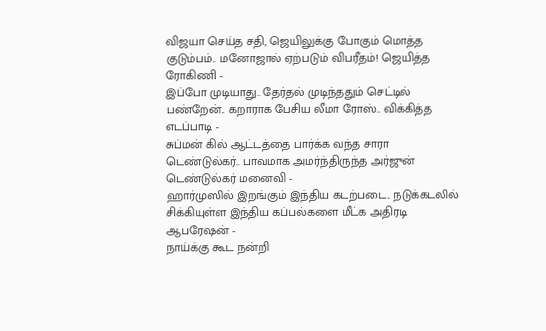விஜயா செய்த சதி, ஜெயிலுக்கு போகும் மொத்த குடும்பம்.. மனோஜால் ஏற்படும் விபரீதம்! ஜெயித்த ரோகிணி -
இப்போ முடியாது.. தேர்தல் முடிந்ததும் செட்டில் பண்றேன்.. கறாராக பேசிய லீமா ரோஸ்.. விக்கித்த எடப்பாடி -
சுப்மன் கில் ஆட்டத்தை பார்க்க வந்த சாரா டெண்டுல்கர்.. பாவமாக அமர்ந்திருந்த அர்ஜுன் டெண்டுல்கர் மனைவி -
ஹார்முஸில் இறங்கும் இந்திய கடற்படை.. நடுக்கடலில் சிக்கியுள்ள இந்திய கப்பல்களை மீட்க அதிரடி ஆபரேஷன் -
நாய்க்கு கூட நன்றி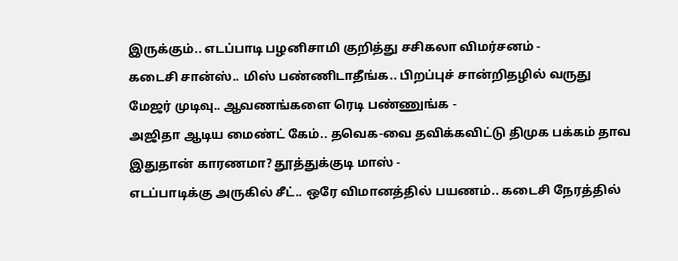இருக்கும்.. எடப்பாடி பழனிசாமி குறித்து சசிகலா விமர்சனம் -
கடைசி சான்ஸ்.. மிஸ் பண்ணிடாதீங்க.. பிறப்புச் சான்றிதழில் வருது மேஜர் முடிவு.. ஆவணங்களை ரெடி பண்ணுங்க -
அஜிதா ஆடிய மைண்ட் கேம்.. தவெக-வை தவிக்கவிட்டு திமுக பக்கம் தாவ இதுதான் காரணமா? தூத்துக்குடி மாஸ் -
எடப்பாடிக்கு அருகில் சீட்.. ஒரே விமானத்தில் பயணம்.. கடைசி நேரத்தில்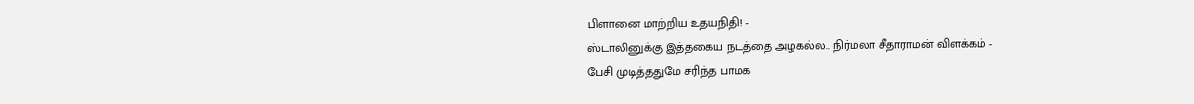பிளானை மாற்றிய உதயநிதி! -
ஸ்டாலினுக்கு இத்தகைய நடத்தை அழகல்ல.. நிர்மலா சீதாராமன் விளக்கம் -
பேசி முடித்ததுமே சரிந்த பாமக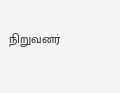நிறுவனர்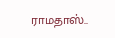ராமதாஸ்..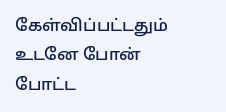கேள்விப்பட்டதும் உடனே போன் போட்ட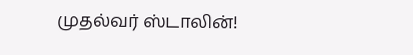முதல்வர் ஸ்டாலின்!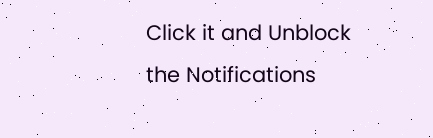Click it and Unblock the Notifications